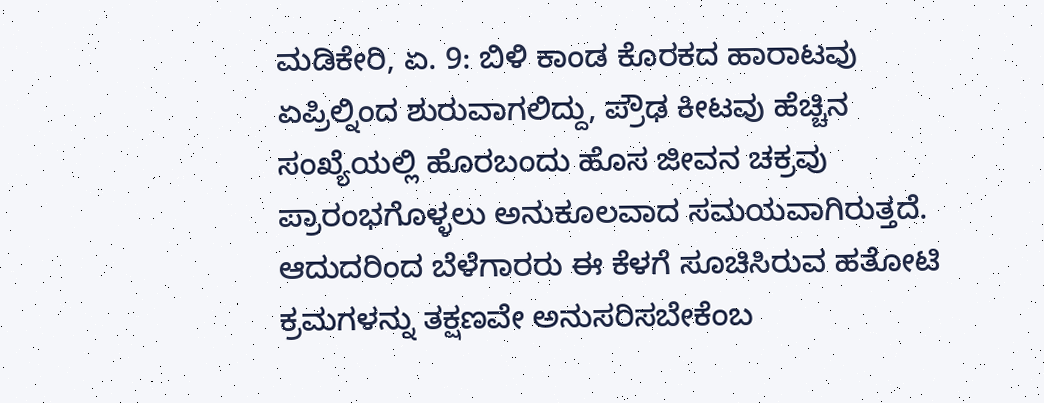ಮಡಿಕೇರಿ, ಏ. 9: ಬಿಳಿ ಕಾಂಡ ಕೊರಕದ ಹಾರಾಟವು ಏಪ್ರಿಲ್ನಿಂದ ಶುರುವಾಗಲಿದ್ದು, ಪ್ರೌಢ ಕೀಟವು ಹೆಚ್ಚಿನ ಸಂಖ್ಯೆಯಲ್ಲಿ ಹೊರಬಂದು ಹೊಸ ಜೀವನ ಚಕ್ರವು ಪ್ರಾರಂಭಗೊಳ್ಳಲು ಅನುಕೂಲವಾದ ಸಮಯವಾಗಿರುತ್ತದೆ. ಆದುದರಿಂದ ಬೆಳೆಗಾರರು ಈ ಕೆಳಗೆ ಸೂಚಿಸಿರುವ ಹತೋಟಿ ಕ್ರಮಗಳನ್ನು ತಕ್ಷಣವೇ ಅನುಸರಿಸಬೇಕೆಂಬ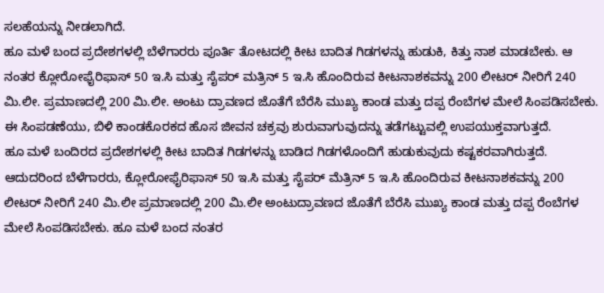ಸಲಹೆಯನ್ನು ನೀಡಲಾಗಿದೆ.
ಹೂ ಮಳೆ ಬಂದ ಪ್ರದೇಶಗಳಲ್ಲಿ ಬೆಳೆಗಾರರು ಪೂರ್ತಿ ತೋಟದಲ್ಲಿ ಕೀಟ ಬಾದಿತ ಗಿಡಗಳನ್ನು ಹುಡುಕಿ, ಕಿತ್ತು ನಾಶ ಮಾಡಬೇಕು. ಆ ನಂತರ ಕ್ಲೋರೋಫೈರಿಫಾಸ್ 50 ಇ.ಸಿ ಮತ್ತು ಸೈಪರ್ ಮತ್ರಿನ್ 5 ಇ.ಸಿ ಹೊಂದಿರುವ ಕೀಟನಾಶಕವನ್ನು 200 ಲೀಟರ್ ನೀರಿಗೆ 240 ಮಿ.ಲೀ. ಪ್ರಮಾಣದಲ್ಲಿ 200 ಮಿ.ಲೀ. ಅಂಟು ದ್ರಾವಣದ ಜೊತೆಗೆ ಬೆರೆಸಿ ಮುಖ್ಯ ಕಾಂಡ ಮತ್ತು ದಪ್ಪ ರೆಂಬೆಗಳ ಮೇಲೆ ಸಿಂಪಡಿಸಬೇಕು. ಈ ಸಿಂಪಡಣೆಯು, ಬಿಳಿ ಕಾಂಡಕೊರಕದ ಹೊಸ ಜೀವನ ಚಕ್ರವು ಶುರುವಾಗುವುದನ್ನು ತಡೆಗಟ್ಟುವಲ್ಲಿ ಉಪಯುಕ್ತವಾಗುತ್ತದೆ.
ಹೂ ಮಳೆ ಬಂದಿರದ ಪ್ರದೇಶಗಳಲ್ಲಿ ಕೀಟ ಬಾದಿತ ಗಿಡಗಳನ್ನು ಬಾಡಿದ ಗಿಡಗಳೊಂದಿಗೆ ಹುಡುಕುವುದು ಕಷ್ಟಕರವಾಗಿರುತ್ತದೆ. ಆದುದರಿಂದ ಬೆಳೆಗಾರರು, ಕ್ಲೋರೋಫೈರಿಫಾಸ್ 50 ಇ.ಸಿ ಮತ್ತು ಸೈಪರ್ ಮೆತ್ರಿನ್ 5 ಇ.ಸಿ ಹೊಂದಿರುವ ಕೀಟನಾಶಕವನ್ನು 200 ಲೀಟರ್ ನೀರಿಗೆ 240 ಮಿ.ಲೀ ಪ್ರಮಾಣದಲ್ಲಿ 200 ಮಿ.ಲೀ ಅಂಟುದ್ರಾವಣದ ಜೊತೆಗೆ ಬೆರೆಸಿ ಮುಖ್ಯ ಕಾಂಡ ಮತ್ತು ದಪ್ಪ ರೆಂಬೆಗಳ ಮೇಲೆ ಸಿಂಪಡಿಸಬೇಕು. ಹೂ ಮಳೆ ಬಂದ ನಂತರ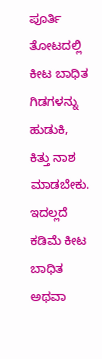ಪೂರ್ತಿ ತೋಟದಲ್ಲಿ ಕೀಟ ಬಾಧಿತ ಗಿಡಗಳನ್ನು ಹುಡುಕಿ, ಕಿತ್ತು ನಾಶ ಮಾಡಬೇಕು.
ಇದಲ್ಲದೆ ಕಡಿಮೆ ಕೀಟ ಬಾಧಿತ ಅಥವಾ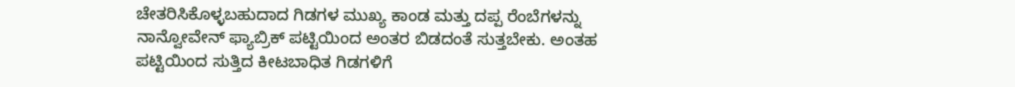ಚೇತರಿಸಿಕೊಳ್ಳಬಹುದಾದ ಗಿಡಗಳ ಮುಖ್ಯ ಕಾಂಡ ಮತ್ತು ದಪ್ಪ ರೆಂಬೆಗಳನ್ನು ನಾನ್ವೋವೇನ್ ಫ್ಯಾಬ್ರಿಕ್ ಪಟ್ಟಿಯಿಂದ ಅಂತರ ಬಿಡದಂತೆ ಸುತ್ತಬೇಕು. ಅಂತಹ ಪಟ್ಟಿಯಿಂದ ಸುತ್ತಿದ ಕೀಟಬಾಧಿತ ಗಿಡಗಳಿಗೆ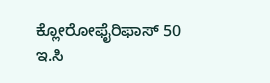ಕ್ಲೋರೋಫೈರಿಫಾಸ್ 50 ಇ.ಸಿ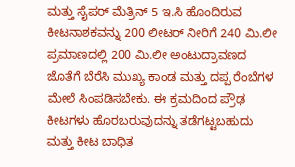ಮತ್ತು ಸೈಪರ್ ಮೆತ್ರಿನ್ 5 ಇ.ಸಿ ಹೊಂದಿರುವ ಕೀಟನಾಶಕವನ್ನು 200 ಲೀಟರ್ ನೀರಿಗೆ 240 ಮಿ.ಲೀ ಪ್ರಮಾಣದಲ್ಲಿ 200 ಮಿ.ಲೀ ಅಂಟುದ್ರಾವಣದ ಜೊತೆಗೆ ಬೆರೆಸಿ ಮುಖ್ಯ ಕಾಂಡ ಮತ್ತು ದಪ್ಪ ರೆಂಬೆಗಳ ಮೇಲೆ ಸಿಂಪಡಿಸಬೇಕು. ಈ ಕ್ರಮದಿಂದ ಪ್ರೌಢ ಕೀಟಗಳು ಹೊರಬರುವುದನ್ನು ತಡೆಗಟ್ಟಬಹುದು ಮತ್ತು ಕೀಟ ಬಾಧಿತ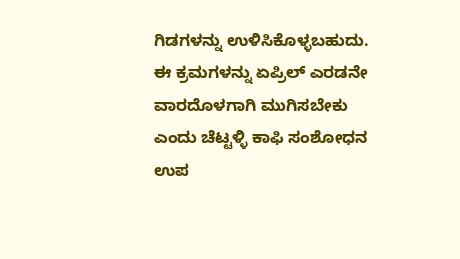ಗಿಡಗಳನ್ನು ಉಳಿಸಿಕೊಳ್ಳಬಹುದು.
ಈ ಕ್ರಮಗಳನ್ನು ಏಪ್ರಿಲ್ ಎರಡನೇ ವಾರದೊಳಗಾಗಿ ಮುಗಿಸಬೇಕು ಎಂದು ಚೆಟ್ಟಳ್ಳಿ ಕಾಫಿ ಸಂಶೋಧನ ಉಪ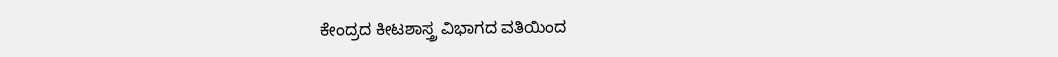ಕೇಂದ್ರದ ಕೀಟಶಾಸ್ತ್ರ ವಿಭಾಗದ ವತಿಯಿಂದ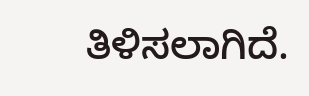ತಿಳಿಸಲಾಗಿದೆ.